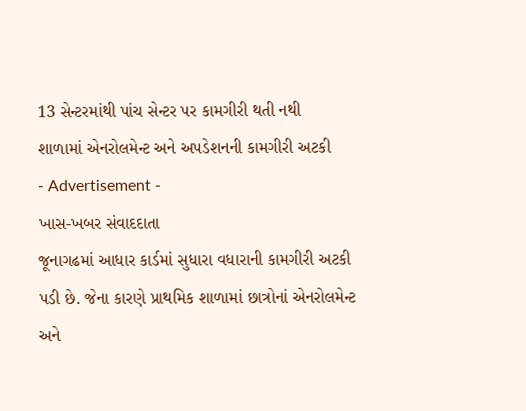13 સેન્ટરમાંથી પાંચ સેન્ટર પર કામગીરી થતી નથી
શાળામાં એનરોલમેન્ટ અને અપડેશનની કામગીરી અટકી
- Advertisement -
ખાસ-ખબર સંવાદદાતા
જૂનાગઢમાં આધાર કાર્ડમાં સુધારા વધારાની કામગીરી અટકી પડી છે. જેના કારણે પ્રાથમિક શાળામાં છાત્રોનાં એનરોલમેન્ટ અને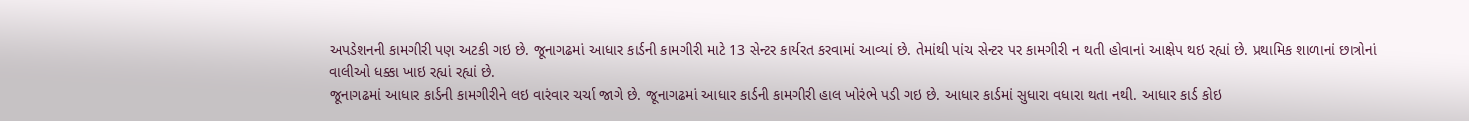અપડેશનની કામગીરી પણ અટકી ગઇ છે. જૂનાગઢમાં આધાર કાર્ડની કામગીરી માટે 13 સેન્ટર કાર્યરત કરવામાં આવ્યાં છે. તેમાંથી પાંચ સેન્ટર પર કામગીરી ન થતી હોવાનાં આક્ષેપ થઇ રહ્યાં છે. પ્રથામિક શાળાનાં છાત્રોનાં વાલીઓ ધક્કા ખાઇ રહ્યાં રહ્યાં છે.
જૂનાગઢમાં આધાર કાર્ડની કામગીરીને લઇ વારંવાર ચર્ચા જાગે છે. જૂનાગઢમાં આધાર કાર્ડની કામગીરી હાલ ખોરંભે પડી ગઇ છે. આધાર કાર્ડમાં સુધારા વધારા થતા નથી. આધાર કાર્ડ કોઇ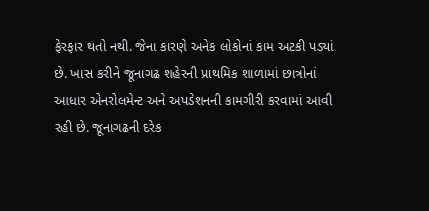ફેરફાર થતો નથી. જેના કારણે અનેક લોકોનાં કામ અટકી પડ્યાં છે. ખાસ કરીને જૂનાગઢ શહેરની પ્રાથમિક શાળામાં છાત્રોનાં આધાર એનરોલમેન્ટ અને અપડેશનની કામગીરી કરવામાં આવી રહી છે. જૂનાગઢની દરેક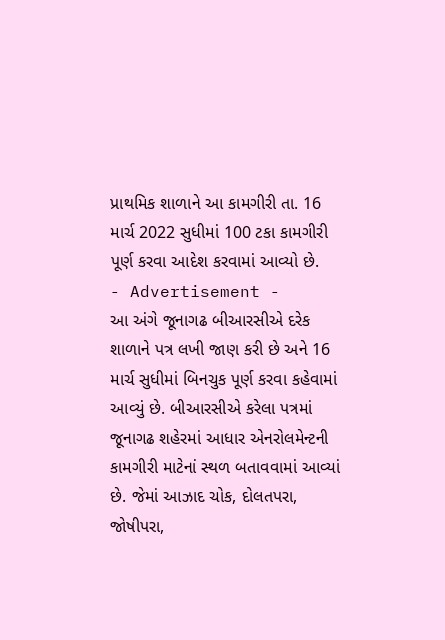પ્રાથમિક શાળાને આ કામગીરી તા. 16 માર્ચ 2022 સુધીમાં 100 ટકા કામગીરી પૂર્ણ કરવા આદેશ કરવામાં આવ્યો છે.
- Advertisement -
આ અંગે જૂનાગઢ બીઆરસીએ દરેક શાળાને પત્ર લખી જાણ કરી છે અને 16 માર્ચ સુધીમાં બિનચુક પૂર્ણ કરવા કહેવામાં આવ્યું છે. બીઆરસીએ કરેલા પત્રમાં જૂનાગઢ શહેરમાં આધાર એનરોલમેન્ટની કામગીરી માટેનાં સ્થળ બતાવવામાં આવ્યાં છે. જેમાં આઝાદ ચોક, દોલતપરા, જોષીપરા,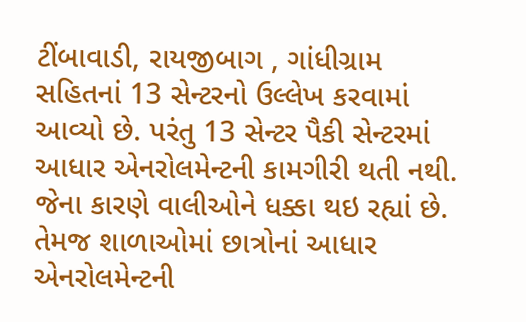ટીંબાવાડી, રાયજીબાગ , ગાંધીગ્રામ સહિતનાં 13 સેન્ટરનો ઉલ્લેખ કરવામાં આવ્યો છે. પરંતુ 13 સેન્ટર પૈકી સેન્ટરમાં આધાર એનરોલમેન્ટની કામગીરી થતી નથી. જેના કારણે વાલીઓને ધક્કા થઇ રહ્યાં છે.
તેમજ શાળાઓમાં છાત્રોનાં આધાર એનરોલમેન્ટની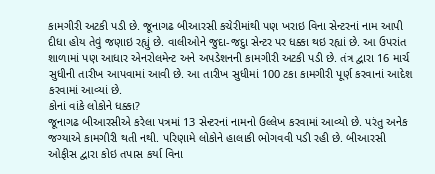કામગીરી અટકી પડી છે. જૂનાગઢ બીઆરસી કચેરીમાંથી પણ ખરાઇ વિના સેન્ટરનાં નામ આપી દીધા હોય તેવું જણાઇ રહ્યું છે. વાલીઓને જુદા-જદુા સેન્ટર પર ધક્કા થઇ રહ્યાં છે. આ ઉપરાંત શાળામાં પણ આધાર એનરોલમેન્ટ અને અપડેશનની કામગીરી અટકી પડી છે. તંત્ર દ્વારા 16 માર્ચ સુધીની તારીખ આપવામાં આવી છે. આ તારીખ સુધીમાં 100 ટકા કામગીરી પૂર્ણ કરવાનાં આદેશ કરવામાં આવ્યાં છે.
કોનાં વાંકે લોકોને ધક્કા?
જૂનાગઢ બીઆરસીએ કરેલા પત્રમાં 13 સેન્ટરનાં નામનો ઉલ્લેખ કરવામાં આવ્યો છે. પરંતુ અનેક જગ્યાએ કામગીરી થતી નથી. પરિણામે લોકોને હાલાકી ભોગવવી પડી રહી છે. બીઆરસી ઓફીસ દ્વારા કોઇ તપાસ કર્યા વિના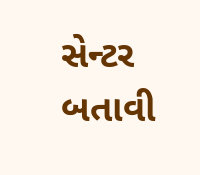સેન્ટર બતાવી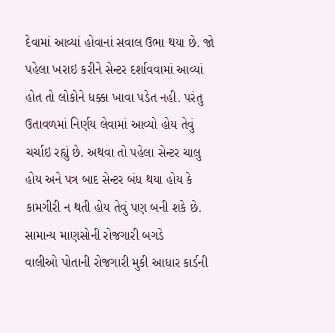દેવામાં આવ્યાં હોવાનાં સવાલ ઉભા થયા છે. જો પહેલા ખરાઇ કરીને સેન્ટર દર્શાવવામાં આવ્યાં હોત તો લોકોને ધક્કા ખાવા પડેત નહી. પરંતુ ઉતાવળમાં નિર્ણય લેવામાં આવ્યો હોય તેવું ચર્ચાઇ રહ્યું છે. અથવા તો પહેલા સેન્ટર ચાલુ હોય અને પત્ર બાદ સેન્ટર બંધ થયા હોય કે કામગીરી ન થતી હોય તેવું પણ બની શકે છે.
સામાન્ય માણસોની રોજગારી બગડે
વાલીઓ પોતાની રોજગારી મુકી આધાર કાર્ડની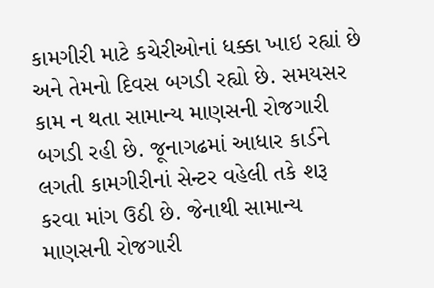કામગીરી માટે કચેરીઓનાં ધક્કા ખાઇ રહ્યાં છે અને તેમનો દિવસ બગડી રહ્યો છે. સમયસર કામ ન થતા સામાન્ય માણસની રોજગારી બગડી રહી છે. જૂનાગઢમાં આધાર કાર્ડને લગતી કામગીરીનાં સેન્ટર વહેલી તકે શરૂ કરવા માંગ ઉઠી છે. જેનાથી સામાન્ય માણસની રોજગારી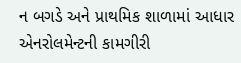ન બગડે અને પ્રાથમિક શાળામાં આધાર એનરોલમેન્ટની કામગીરી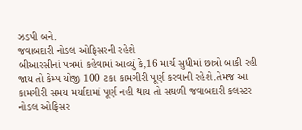ઝડપી બને.
જવાબદારી નોડલ ઓફિસરની રહેશે
બીઆરસીનાં પત્રમાં કહેવામાં આવ્યું કે,16 માર્ચ સુધીમાં છાત્રો બાકી રહી જાય તો કેમ્પ યોજી 100 ટકા કામગીરી પૂર્ણ કરવાની રહેશે.તેમજ આ કામગીરી સમય મર્યાદામાં પૂર્ણ નહી થાય તો સઘળી જવાબદારી કલસ્ટર નોડલ ઓફિસર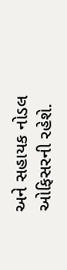અને સહાયક નોડલ ઓફિસરની રહેશે.